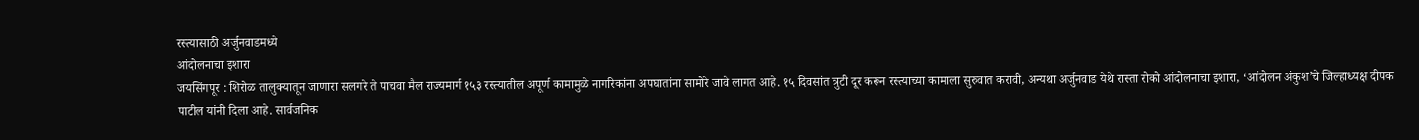रस्त्यासाठी अर्जुनवाडमध्ये
आंदोलनाचा इशारा
जयसिंगपूर : शिरोळ तालुक्यातून जाणारा सलगरे ते पाचवा मैल राज्यमार्ग १५३ रस्त्यातील अपूर्ण कामामुळे नागरिकांना अपघातांना सामोरे जावे लागत आहे. १५ दिवसांत त्रुटी दूर करून रस्त्याच्या कामाला सुरुवात करावी, अन्यथा अर्जुनवाड येथे रास्ता रोको आंदोलनाचा इशारा, ‘आंदोलन अंकुश’चे जिल्हाध्यक्ष दीपक पाटील यांनी दिला आहे. सार्वजनिक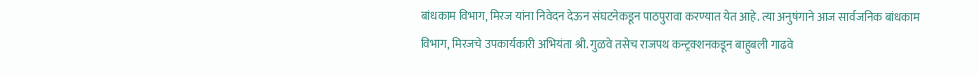बांधकाम विभाग, मिरज यांना निवेदन देऊन संघटनेकडून पाठपुरावा करण्यात येत आहे. त्या अनुषंगाने आज सार्वजनिक बांधकाम विभाग, मिरजचे उपकार्यकारी अभियंता श्री. गुळवे तसेच राजपथ कन्ट्रक्शनकडून बाहुबली गाढवे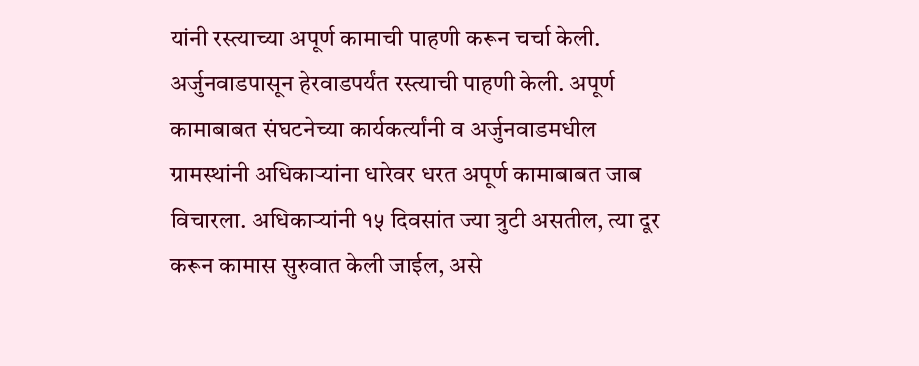यांनी रस्त्याच्या अपूर्ण कामाची पाहणी करून चर्चा केली. अर्जुनवाडपासून हेरवाडपर्यंत रस्त्याची पाहणी केली. अपूर्ण कामाबाबत संघटनेच्या कार्यकर्त्यांनी व अर्जुनवाडमधील ग्रामस्थांनी अधिकाऱ्यांना धारेवर धरत अपूर्ण कामाबाबत जाब विचारला. अधिकाऱ्यांनी १५ दिवसांत ज्या त्रुटी असतील, त्या दूर करून कामास सुरुवात केली जाईल, असे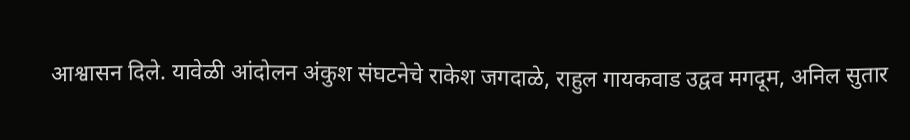आश्वासन दिले. यावेळी आंदोलन अंकुश संघटनेचे राकेश जगदाळे, राहुल गायकवाड उद्वव मगदूम, अनिल सुतार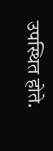उपस्थित होते.